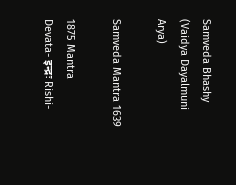Samveda Bhashy (Vaidya Dayalmuni Arya)

Samveda Mantra 1639

1875 Mantra
Devata- इन्द्रः Rishi-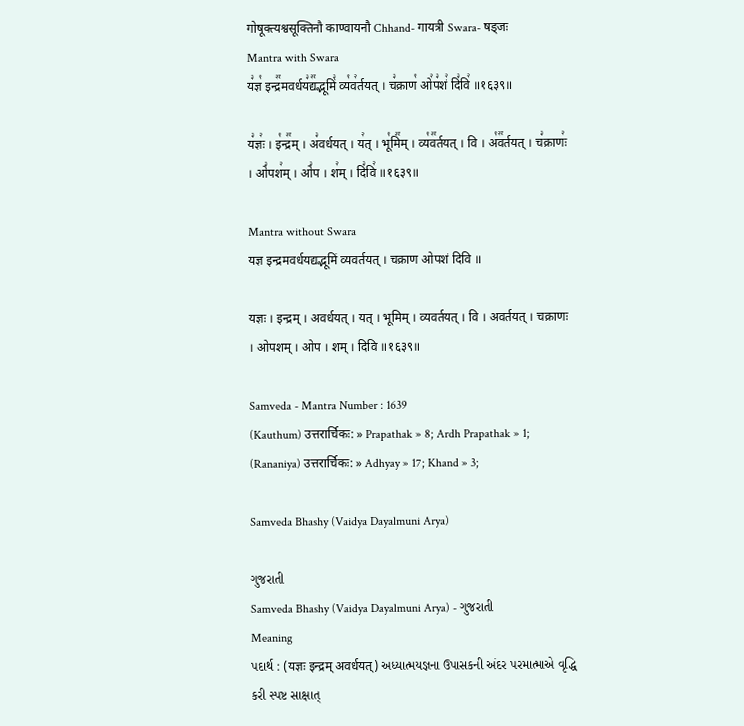गोषूक्त्यश्वसूक्तिनौ काण्वायनौ Chhand- गायत्री Swara- षड्जः
Mantra with Swara
य꣣ज्ञ꣡ इन्द्र꣢꣯मवर्धय꣣द्य꣢꣯द्भूमिं꣣ व्य꣡व꣢र्तयत् । च꣣क्राण꣡ ओ꣢प꣣शं꣢ दि꣣वि꣢ ॥१६३९॥

य꣣ज्ञः꣢ । इ꣡न्द्र꣢꣯म् । अ꣣वर्धयत् । य꣢त् । भू꣡मि꣢꣯म् । व्य꣡व꣢꣯र्तयत् । वि । अ꣡व꣢꣯र्तयत् । च꣣क्राणः꣢ । ओ꣣पश꣢म् । ओ꣣प । श꣢म् । दि꣣वि꣢ ॥१६३९॥

Mantra without Swara
यज्ञ इन्द्रमवर्धयद्यद्भूमिं व्यवर्तयत् । चक्राण ओपशं दिवि ॥

यज्ञः । इन्द्रम् । अवर्धयत् । यत् । भूमिम् । व्यवर्तयत् । वि । अवर्तयत् । चक्राणः । ओपशम् । ओप । शम् । दिवि ॥१६३९॥

Samveda - Mantra Number : 1639
(Kauthum) उत्तरार्चिकः: » Prapathak » 8; Ardh Prapathak » 1;
(Rananiya) उत्तरार्चिकः: » Adhyay » 17; Khand » 3;

Samveda Bhashy (Vaidya Dayalmuni Arya)

ગુજરાતી
Samveda Bhashy (Vaidya Dayalmuni Arya) - ગુજરાતી
Meaning
પદાર્થ : (यज्ञः इन्द्रम् अवर्धयत्) અધ્યાત્મયજ્ઞના ઉપાસકની અંદર પરમાત્માએ વૃદ્ધિ કરી સ્પષ્ટ સાક્ષાત્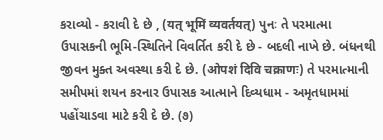કરાવ્યો - કરાવી દે છે , (यत् भूमिं व्यवर्तयत्) પુનઃ તે પરમાત્મા ઉપાસકની ભૂમિ-સ્થિતિને વિવર્તિત કરી દે છે - બદલી નાખે છે. બંધનથી જીવન મુક્ત અવસ્થા કરી દે છે. (ओपशं दिवि चक्राणः) તે પરમાત્માની સમીપમાં શયન કરનાર ઉપાસક આત્માને દિવ્યધામ - અમૃતધામમાં પહોંચાડવા માટે કરી દે છે. (૭)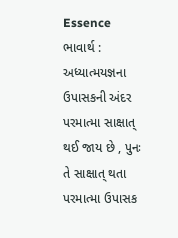Essence
ભાવાર્થ : અધ્યાત્મયજ્ઞના ઉપાસકની અંદર પરમાત્મા સાક્ષાત્ થઈ જાય છે , પુનઃ તે સાક્ષાત્ થતા પરમાત્મા ઉપાસક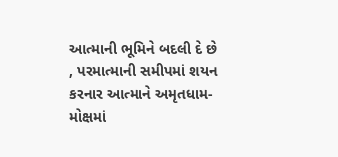આત્માની ભૂમિને બદલી દે છે , પરમાત્માની સમીપમાં શયન કરનાર આત્માને અમૃતધામ-મોક્ષમાં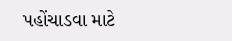પહોંચાડવા માટે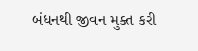બંધનથી જીવન મુક્ત કરી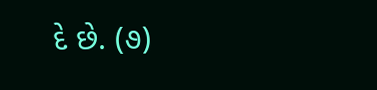દે છે. (૭)